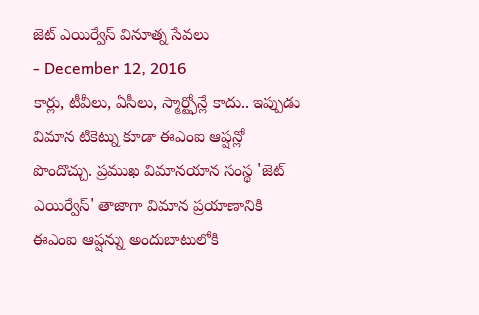జెట్ ఎయిర్వేస్ వినూత్న సేవలు
- December 12, 2016
కార్లు, టీవీలు, ఏసీలు, స్మార్ట్ఫోన్లే కాదు.. ఇప్పుడు విమాన టికెట్ను కూడా ఈఎంఐ ఆప్షన్లో పొందొచ్చు. ప్రముఖ విమానయాన సంస్థ 'జెట్ ఎయిర్వేస్' తాజాగా విమాన ప్రయాణానికి ఈఎంఐ ఆప్షన్ను అందుబాటులోకి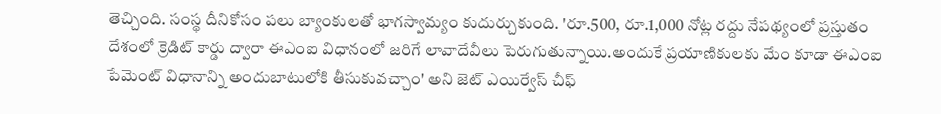తెచ్చింది. సంస్థ దీనికోసం పలు బ్యాంకులతో భాగస్వామ్యం కుదుర్చుకుంది. 'రూ.500, రూ.1,000 నోట్ల రద్దు నేపథ్యంలో ప్రస్తుతం దేశంలో క్రెడిట్ కార్డు ద్వారా ఈఎంఐ విధానంలో జరిగే లావాదేవీలు పెరుగుతున్నాయి.అందుకే ప్రయాణికులకు మేం కూడా ఈఎంఐ పేమెంట్ విధానాన్ని అందుబాటులోకి తీసుకువచ్చాం' అని జెట్ ఎయిర్వేస్ చీఫ్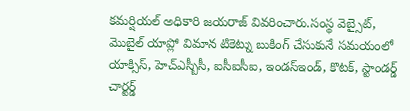కమర్షియల్ అధికారి జయరాజ్ వివరించారు.సంస్థ వెబ్సైట్, మొబైల్ యాప్లో విమాన టికెట్ను బుకింగ్ చేసుకునే సమయంలో యాక్సిస్, హెచ్ఎస్బీసీ, ఐసీఐసీఐ, ఇండస్ఇండ్, కొటక్, స్టాండర్డ్ చార్టర్డ్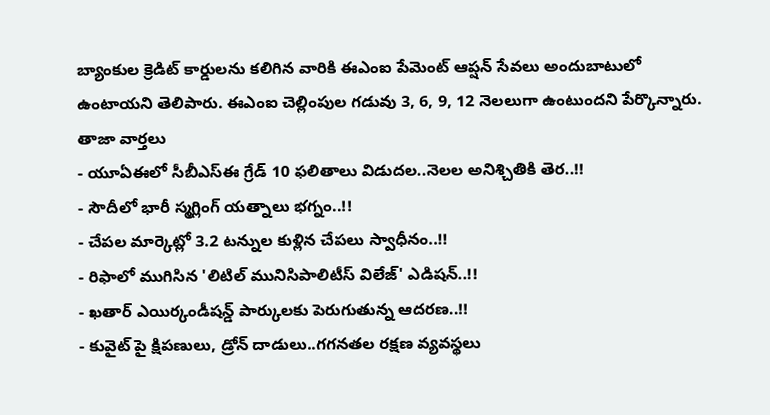బ్యాంకుల క్రెడిట్ కార్డులను కలిగిన వారికి ఈఎంఐ పేమెంట్ ఆప్షన్ సేవలు అందుబాటులో ఉంటాయని తెలిపారు. ఈఎంఐ చెల్లింపుల గడువు 3, 6, 9, 12 నెలలుగా ఉంటుందని పేర్కొన్నారు.
తాజా వార్తలు
- యూఏఈలో సీబీఎస్ఈ గ్రేడ్ 10 ఫలితాలు విడుదల..నెలల అనిశ్చితికి తెర..!!
- సౌదీలో భారీ స్మగ్లింగ్ యత్నాలు భగ్నం..!!
- చేపల మార్కెట్లో 3.2 టన్నుల కుళ్లిన చేపలు స్వాధీనం..!!
- రిఫాలో ముగిసిన 'లిటిల్ మునిసిపాలిటీస్ విలేజ్' ఎడిషన్..!!
- ఖతార్ ఎయిర్కండీషన్డ్ పార్కులకు పెరుగుతున్న ఆదరణ..!!
- కువైట్ పై క్షిపణులు, డ్రోన్ దాడులు..గగనతల రక్షణ వ్యవస్థలు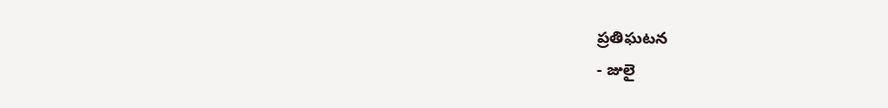ప్రతిఘటన
- జులై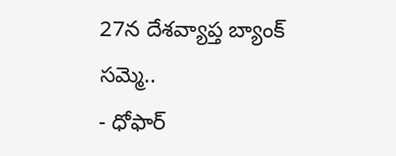27న దేశవ్యాప్త బ్యాంక్ సమ్మె..
- ధోఫార్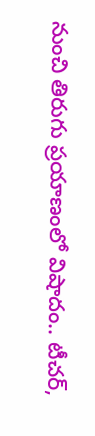నుంచి తిరుగు ప్రయాణంలో విషాదం.. టీచర్,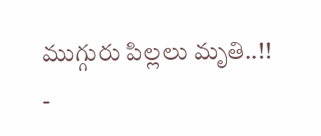ముగ్గురు పిల్లలు మృతి..!!
-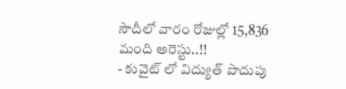సౌదీలో వారం రోజుల్లో 15,836 మంది అరెస్టు..!!
- కువైట్ లో విద్యుత్ పొదుపు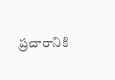ప్రచారానికి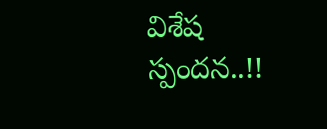విశేష స్పందన..!!